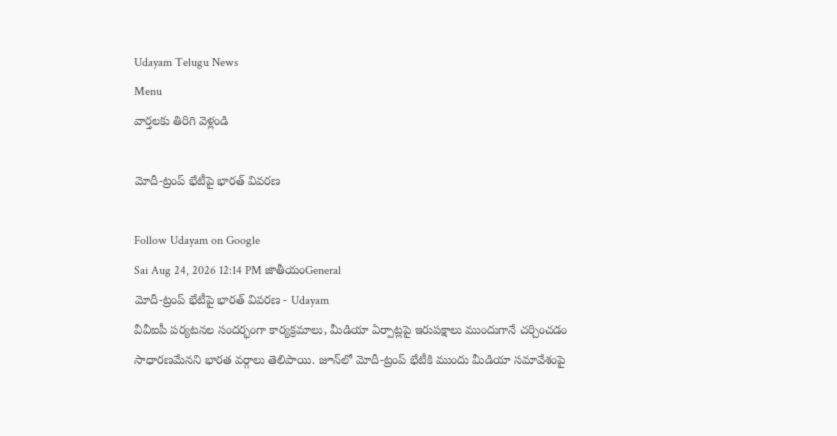Udayam Telugu News
Menu
వార్తలకు తిరిగి వెళ్లండి

మోదీ-ట్రంప్‌ భేటీపై భారత్‌ వివరణ

Follow Udayam on Google
Sai Aug 24, 2026 12:14 PM జాతీయంGeneral
మోదీ-ట్రంప్‌ భేటీపై భారత్‌ వివరణ - Udayam
వీవీఐపీ పర్యటనల సందర్భంగా కార్యక్రమాలు, మీడియా ఏర్పాట్లపై ఇరుపక్షాలు ముందుగానే చర్చించడం సాధారణమేనని భారత వర్గాలు తెలిపాయి. జూన్‌లో మోదీ-ట్రంప్‌ భేటీకి ముందు మీడియా సమావేశంపై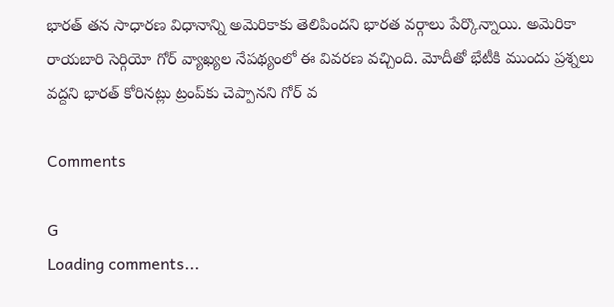భారత్‌ తన సాధారణ విధానాన్ని అమెరికాకు తెలిపిందని భారత వర్గాలు పేర్కొన్నాయి. అమెరికా రాయబారి సెర్గియో గోర్‌ వ్యాఖ్యల నేపథ్యంలో ఈ వివరణ వచ్చింది. మోదీతో భేటీకి ముందు ప్రశ్నలు వద్దని భారత్‌ కోరినట్లు ట్రంప్‌కు చెప్పానని గోర్‌ వ

Comments

G
Loading comments...